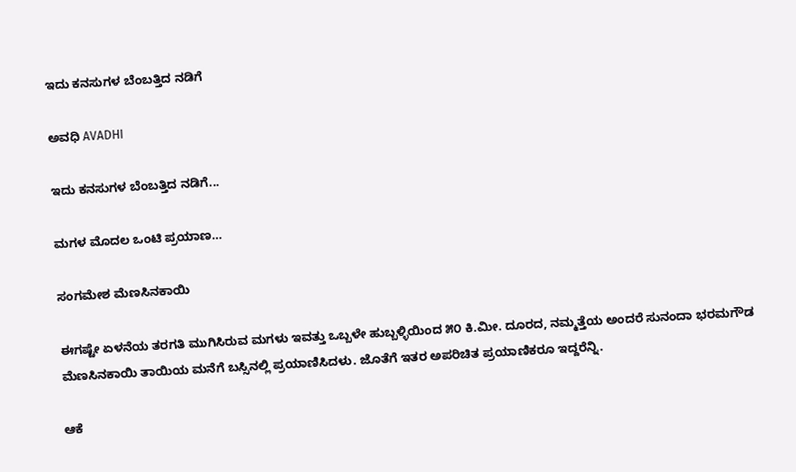ಇದು ಕನಸುಗಳ ಬೆಂಬತ್ತಿದ ನಡಿಗೆ‍

ಅವಧಿ AVADHI

ಇದು ಕನಸುಗಳ ಬೆಂಬತ್ತಿದ ನಡಿಗೆ...

ಮಗಳ ಮೊದಲ ಒಂಟಿ ಪ್ರಯಾಣ…

ಸಂಗಮೇಶ ಮೆಣಸಿನಕಾಯಿ

ಈಗಷ್ಟೇ ಏಳನೆಯ ತರಗತಿ ಮುಗಿಸಿರುವ ಮಗಳು‌ ಇವತ್ತು ಒಬ್ಬಳೇ ಹುಬ್ಬಳ್ಳಿಯಿಂದ ೫೦ ಕಿ.ಮೀ. ದೂರದ, ನಮ್ಮತ್ತೆಯ ಅಂದರೆ ಸುನಂದಾ ಭರಮಗೌಡ ಮೆಣಸಿನಕಾಯಿ ತಾಯಿಯ ಮನೆಗೆ ಬಸ್ಸಿನಲ್ಲಿ ಪ್ರಯಾಣಿಸಿದಳು. ಜೊತೆಗೆ ಇತರ ಅಪರಿಚಿತ ಪ್ರಯಾಣಿಕರೂ ಇದ್ದರೆನ್ನಿ.

ಆಕೆ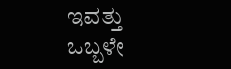ಇವತ್ತು ಒಬ್ಬಳೇ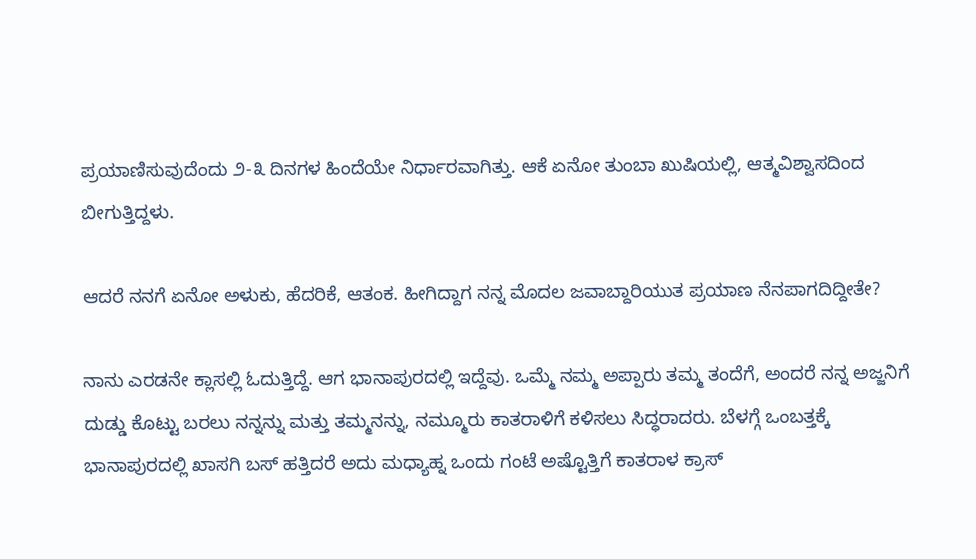ಪ್ರಯಾಣಿಸುವುದೆಂದು ೨-೩ ದಿನಗಳ ಹಿಂದೆಯೇ ನಿರ್ಧಾರವಾಗಿತ್ತು. ಆಕೆ ಏನೋ ತುಂಬಾ ಖುಷಿಯಲ್ಲಿ, ಆತ್ಮವಿಶ್ವಾಸದಿಂದ ಬೀಗುತ್ತಿದ್ದಳು.

ಆದರೆ ನನಗೆ ಏನೋ ಅಳುಕು, ಹೆದರಿಕೆ, ಆತಂಕ. ಹೀಗಿದ್ದಾಗ ನನ್ನ ಮೊದಲ ಜವಾಬ್ದಾರಿಯುತ ಪ್ರಯಾಣ ನೆನಪಾಗದಿದ್ದೀತೇ?

ನಾನು ಎರಡನೇ ಕ್ಲಾಸಲ್ಲಿ ಓದುತ್ತಿದ್ದೆ. ಆಗ ಭಾನಾಪುರದಲ್ಲಿ ಇದ್ದೆವು. ಒಮ್ಮೆ ನಮ್ಮ ಅಪ್ಪಾರು ತಮ್ಮ ತಂದೆಗೆ, ಅಂದರೆ ನನ್ನ ಅಜ್ಜನಿಗೆ ದುಡ್ಡು ಕೊಟ್ಟು ಬರಲು ನನ್ನನ್ನು ಮತ್ತು ತಮ್ಮನನ್ನು, ನಮ್ಮೂರು ಕಾತರಾಳಿಗೆ ಕಳಿಸಲು ಸಿದ್ಧರಾದರು. ಬೆಳಗ್ಗೆ ಒಂಬತ್ತಕ್ಕೆ ಭಾನಾಪುರದಲ್ಲಿ ಖಾಸಗಿ ಬಸ್ ಹತ್ತಿದರೆ ಅದು ಮಧ್ಯಾಹ್ನ ಒಂದು ಗಂಟೆ ಅಷ್ಟೊತ್ತಿಗೆ ಕಾತರಾಳ ಕ್ರಾಸ್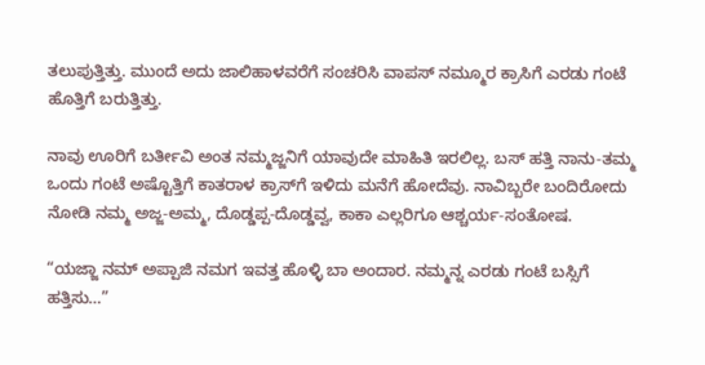ತಲುಪುತ್ತಿತ್ತು. ಮುಂದೆ ಅದು ಜಾಲಿಹಾಳವರೆಗೆ ಸಂಚರಿಸಿ ವಾಪಸ್ ನಮ್ಮೂರ ಕ್ರಾಸಿಗೆ ಎರಡು ಗಂಟೆ ಹೊತ್ತಿಗೆ ಬರುತ್ತಿತ್ತು.

ನಾವು ಊರಿಗೆ ಬರ್ತೀವಿ ಅಂತ ನಮ್ಮಜ್ಜನಿಗೆ ಯಾವುದೇ ಮಾಹಿತಿ ಇರಲಿಲ್ಲ. ಬಸ್ ಹತ್ತಿ ನಾನು-ತಮ್ಮ ಒಂದು ಗಂಟೆ ಅಷ್ಟೊತ್ತಿಗೆ ಕಾತರಾಳ ಕ್ರಾಸ್‌ಗೆ ಇಳಿದು ಮನೆಗೆ ಹೋದೆವು. ನಾವಿಬ್ಬರೇ ಬಂದಿರೋದು ನೋಡಿ ನಮ್ಮ ಅಜ್ಜ-ಅಮ್ಮ, ದೊಡ್ಡಪ್ಪ-ದೊಡ್ಡವ್ವ, ಕಾಕಾ ಎಲ್ಲರಿಗೂ ಆಶ್ಚರ್ಯ-ಸಂತೋಷ.

“ಯಜ್ಜಾ ನಮ್ ಅಪ್ಪಾಜಿ ನಮಗ ಇವತ್ತ ಹೊಳ್ಳಿ ಬಾ ಅಂದಾರ. ನಮ್ಮನ್ನ ಎರಡು ಗಂಟೆ ಬಸ್ಸಿಗೆ ಹತ್ತಿಸು…”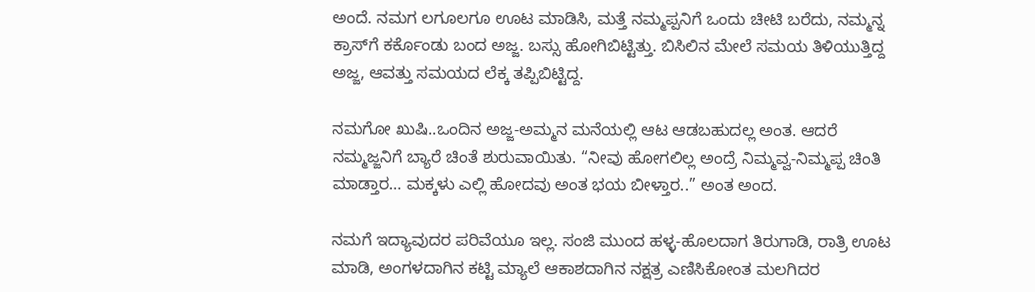ಅಂದೆ. ನಮಗ ಲಗೂಲಗೂ ಊಟ ಮಾಡಿಸಿ, ಮತ್ತೆ ನಮ್ಮಪ್ಪನಿಗೆ ಒಂದು ಚೀಟಿ ಬರೆದು, ನಮ್ಮನ್ನ ಕ್ರಾಸ್‌ಗೆ ಕರ್ಕೊಂಡು ಬಂದ ಅಜ್ಜ. ಬಸ್ಸು ಹೋಗಿಬಿಟ್ಟಿತ್ತು. ಬಿಸಿಲಿನ ಮೇಲೆ ಸಮಯ ತಿಳಿಯುತ್ತಿದ್ದ ಅಜ್ಜ, ಆವತ್ತು ಸಮಯದ ಲೆಕ್ಕ ತಪ್ಪಿಬಿಟ್ಟಿದ್ದ.

ನಮಗೋ ಖುಷಿ..ಒಂದಿನ ಅಜ್ಜ-ಅಮ್ಮನ ಮನೆಯಲ್ಲಿ ಆಟ ಆಡಬಹುದಲ್ಲ ಅಂತ. ಆದರೆ ನಮ್ಮಜ್ಜನಿಗೆ ಬ್ಯಾರೆ ಚಿಂತೆ ಶುರುವಾಯಿತು. “ನೀವು ಹೋಗಲಿಲ್ಲ ಅಂದ್ರೆ ನಿಮ್ಮವ್ವ-ನಿಮ್ಮಪ್ಪ ಚಿಂತಿ ಮಾಡ್ತಾರ… ಮಕ್ಕಳು ಎಲ್ಲಿ ಹೋದವು ಅಂತ ಭಯ ಬೀಳ್ತಾರ..” ಅಂತ ಅಂದ.

ನಮಗೆ ಇದ್ಯಾವುದರ ಪರಿವೆಯೂ ಇಲ್ಲ. ಸಂಜಿ ಮುಂದ ಹಳ್ಳ-ಹೊಲದಾಗ ತಿರುಗಾಡಿ, ರಾತ್ರಿ ಊಟ ಮಾಡಿ, ಅಂಗಳದಾಗಿನ ಕಟ್ಟಿ ಮ್ಯಾಲೆ ಆಕಾಶದಾಗಿನ ನಕ್ಷತ್ರ ಎಣಿಸಿಕೋಂತ ಮಲಗಿದರ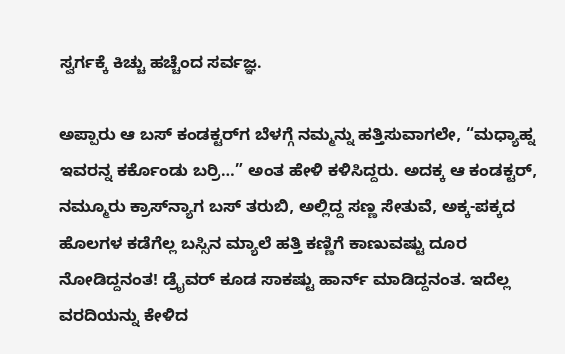ಸ್ವರ್ಗಕ್ಕೆ ಕಿಚ್ಚು ಹಚ್ಚೆಂದ ಸರ್ವಜ್ಞ.

ಅಪ್ಪಾರು ಆ ಬಸ್ ಕಂಡಕ್ಟರ್‌ಗ ಬೆಳಗ್ಗೆ ನಮ್ಮನ್ನು ಹತ್ತಿಸುವಾಗಲೇ, “ಮಧ್ಯಾಹ್ನ ಇವರನ್ನ ಕರ್ಕೊಂಡು ಬರ್ರಿ…” ಅಂತ ಹೇಳಿ ಕಳಿಸಿದ್ದರು. ಅದಕ್ಕ ಆ ಕಂಡಕ್ಟರ್, ನಮ್ಮೂರು ಕ್ರಾಸ್‌ನ್ಯಾಗ ಬಸ್ ತರುಬಿ, ಅಲ್ಲಿದ್ದ ಸಣ್ಣ ಸೇತುವೆ, ಅಕ್ಕ-ಪಕ್ಕದ ಹೊಲಗಳ ಕಡೆಗೆಲ್ಲ ಬಸ್ಸಿನ ಮ್ಯಾಲೆ ಹತ್ತಿ ಕಣ್ಣಿಗೆ ಕಾಣುವಷ್ಟು ದೂರ ನೋಡಿದ್ದನಂತ! ಡ್ರೈವರ್ ಕೂಡ ಸಾಕಷ್ಟು ಹಾರ್ನ್ ಮಾಡಿದ್ದನಂತ. ಇದೆಲ್ಲ ವರದಿಯನ್ನು ಕೇಳಿದ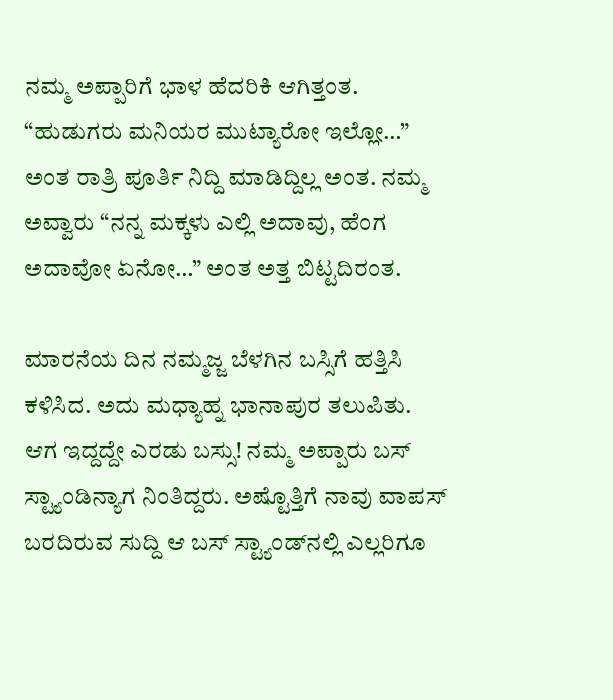ನಮ್ಮ ಅಪ್ಪಾರಿಗೆ ಭಾಳ ಹೆದರಿಕಿ ಆಗಿತ್ತಂತ. “ಹುಡುಗರು ಮನಿಯರ ಮುಟ್ಯಾರೋ ಇಲ್ಲೋ…” ಅಂತ ರಾತ್ರಿ ಪೂರ್ತಿ ನಿದ್ದಿ ಮಾಡಿದ್ದಿಲ್ಲ ಅಂತ. ನಮ್ಮ ಅವ್ವಾರು “ನನ್ನ ಮಕ್ಕಳು ಎಲ್ಲಿ ಅದಾವು, ಹೆಂಗ ಅದಾವೋ ಏನೋ…” ಅಂತ ಅತ್ತ ಬಿಟ್ಟದಿರಂತ.

ಮಾರನೆಯ ದಿನ ನಮ್ಮಜ್ಜ ಬೆಳಗಿನ ಬಸ್ಸಿಗೆ ಹತ್ತಿಸಿ ಕಳಿಸಿದ. ಅದು ಮಧ್ಯಾಹ್ನ ಭಾನಾಪುರ ತಲುಪಿತು. ಆಗ ಇದ್ದದ್ದೇ ಎರಡು ಬಸ್ಸು! ನಮ್ಮ ಅಪ್ಪಾರು ಬಸ್ ಸ್ಟ್ಯಾಂಡಿನ್ಯಾಗ ನಿಂತಿದ್ದರು. ಅಷ್ಟೊತ್ತಿಗೆ ನಾವು ವಾಪಸ್ ಬರದಿರುವ ಸುದ್ದಿ ಆ ಬಸ್ ಸ್ಟ್ಯಾಂಡ್‌ನಲ್ಲಿ ಎಲ್ಲರಿಗೂ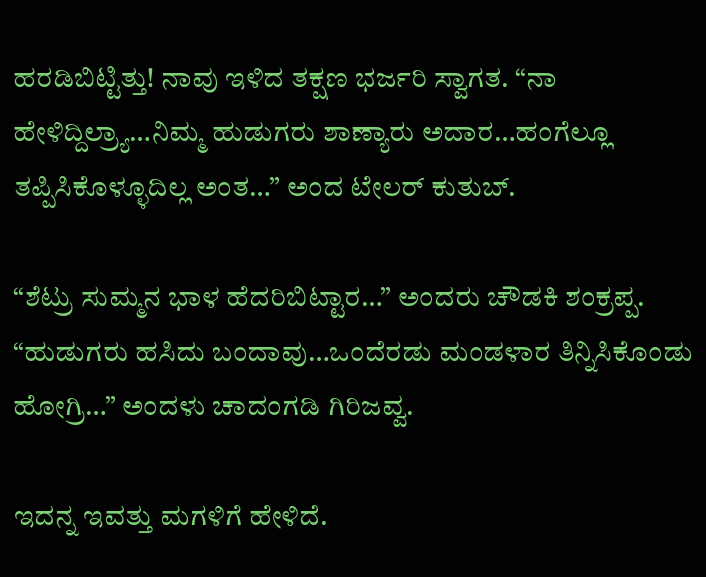ಹರಡಿಬಿಟ್ಟಿತ್ತು! ನಾವು ಇಳಿದ ತಕ್ಷಣ ಭರ್ಜರಿ ಸ್ವಾಗತ. “ನಾ ಹೇಳಿದ್ದಿಲ್ರ್ಯಾ…ನಿಮ್ಮ ಹುಡುಗರು ಶಾಣ್ಯಾರು ಅದಾರ…ಹಂಗೆಲ್ಲೂ ತಪ್ಪಿಸಿಕೊಳ್ಳೂದಿಲ್ಲ ಅಂತ…” ಅಂದ ಟೇಲರ್ ಕುತುಬ್.

“ಶೆಟ್ರು ಸುಮ್ಮನ ಭಾಳ ಹೆದರಿಬಿಟ್ಟಾರ…” ಅಂದರು ಚೌಡಕಿ ಶಂಕ್ರಪ್ಪ. “ಹುಡುಗರು ಹಸಿದು ಬಂದಾವು…ಒಂದೆರಡು ಮಂಡಳಾರ ತಿನ್ನಿಸಿಕೊಂಡು ಹೋಗ್ರಿ…” ಅಂದಳು ಚಾದಂಗಡಿ ಗಿರಿಜವ್ವ.

ಇದನ್ನ ಇವತ್ತು ಮಗಳಿಗೆ ಹೇಳಿದೆ.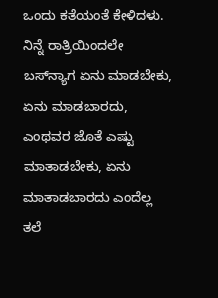ಒಂದು ಕತೆಯಂತೆ ಕೇಳಿದಳು. ನಿನ್ನೆ ರಾತ್ರಿಯಿಂದಲೇ ಬಸ್‌ನ್ಯಾಗ ಏನು ಮಾಡಬೇಕು, ಏನು ಮಾಡಬಾರದು, ಎಂಥವರ ಜೊತೆ ಎಷ್ಟು ಮಾತಾಡಬೇಕು, ಏನು ಮಾತಾಡಬಾರದು ಎಂದೆಲ್ಲ ತಲೆ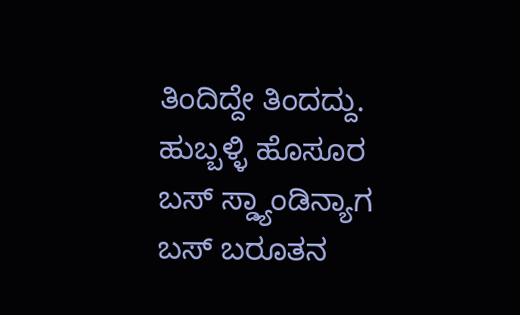ತಿಂದಿದ್ದೇ ತಿಂದದ್ದು. ಹುಬ್ಬಳ್ಳಿ ಹೊಸೂರ ಬಸ್ ಸ್ಡ್ಯಾಂಡಿನ್ಯಾಗ ಬಸ್ ಬರೂತನ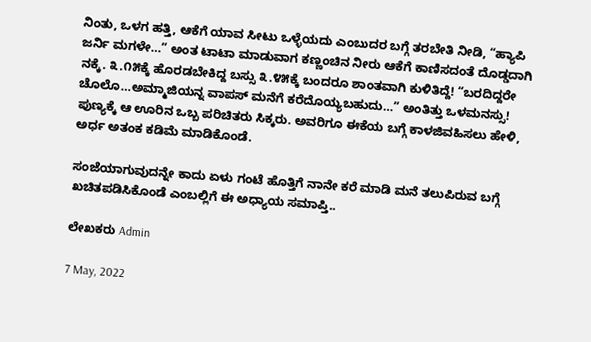ನಿಂತು, ಒಳಗ ಹತ್ತಿ, ಆಕೆಗೆ ಯಾವ ಸೀಟು ಒಳ್ಳೆಯದು ಎಂಬುದರ ಬಗ್ಗೆ ತರಬೇತಿ ನೀಡಿ, “ಹ್ಯಾಪಿ ಜರ್ನಿ ಮಗಳೇ…” ಅಂತ ಟಾಟಾ ಮಾಡುವಾಗ ಕಣ್ಣಂಚಿನ ನೀರು ಆಕೆಗೆ ಕಾಣಿಸದಂತೆ ದೊಡ್ಡದಾಗಿ ನಕ್ಕೆ. ೩.೧೫ಕ್ಕೆ ಹೊರಡಬೇಕಿದ್ದ ಬಸ್ಸು ೩.೪೫ಕ್ಕೆ ಬಂದರೂ ಶಾಂತವಾಗಿ ಕುಳಿತಿದ್ದೆ! “ಬರದಿದ್ದರೇ ಚೊಲೊ…ಅಮ್ಮಾಜಿಯನ್ನ ವಾಪಸ್ ಮನೆಗೆ ಕರೆದೊಯ್ಯಬಹುದು…” ಅಂತಿತ್ತು ಒಳಮನಸ್ಸು! ಪುಣ್ಯಕ್ಕೆ ಆ ಊರಿನ ಒಬ್ಬ ಪರಿಚಿತರು ಸಿಕ್ಕರು. ಅವರಿಗೂ ಈಕೆಯ ಬಗ್ಗೆ ಕಾಳಜಿವಹಿಸಲು ಹೇಳಿ, ಅರ್ಧ ಅತಂಕ ಕಡಿಮೆ ಮಾಡಿಕೊಂಡೆ.

ಸಂಜೆಯಾಗುವುದನ್ನೇ ಕಾದು ಏಳು ಗಂಟೆ ಹೊತ್ತಿಗೆ ನಾನೇ ಕರೆ ಮಾಡಿ ಮನೆ ತಲುಪಿರುವ ಬಗ್ಗೆ ಖಚಿತಪಡಿಸಿಕೊಂಡೆ ಎಂಬಲ್ಲಿಗೆ ಈ ಅಧ್ಯಾಯ ಸಮಾಪ್ತಿ..

ಲೇಖಕರು Admin

7 May, 2022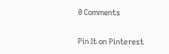0 Comments

Pin It on Pinterest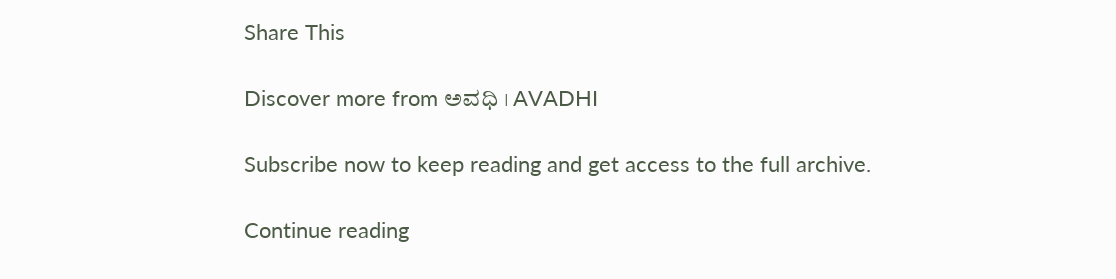Share This

Discover more from ಅವಧಿ । AVADHI

Subscribe now to keep reading and get access to the full archive.

Continue reading